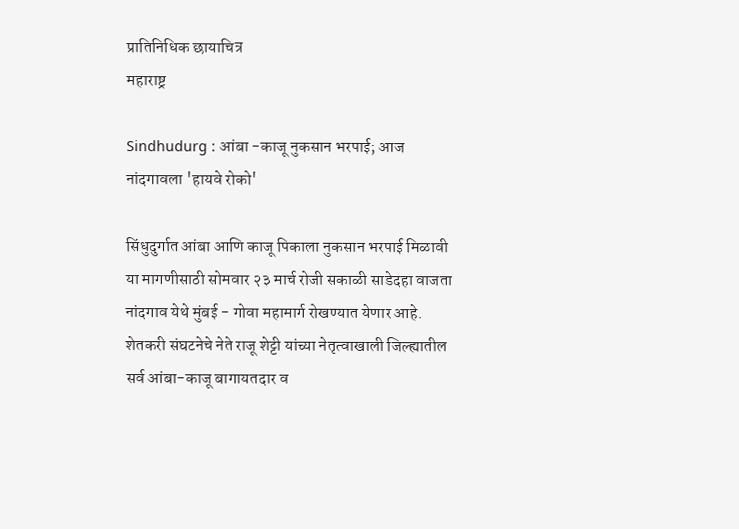प्रातिनिधिक छायाचित्र
महाराष्ट्र

Sindhudurg : आंबा -काजू नुकसान भरपाई; आज नांदगावला 'हायवे रोको'

सिंधुदुर्गात आंबा आणि काजू पिकाला नुकसान भरपाई मिळावी या मागणीसाठी सोमवार २३ मार्च रोजी सकाळी साडेदहा वाजता नांदगाव येथे मुंबई - गोवा महामार्ग रोखण्यात येणार आहे. शेतकरी संघटनेचे नेते राजू शेट्टी यांच्या नेतृत्वाखाली जिल्ह्यातील सर्व आंबा-काजू बागायतदार व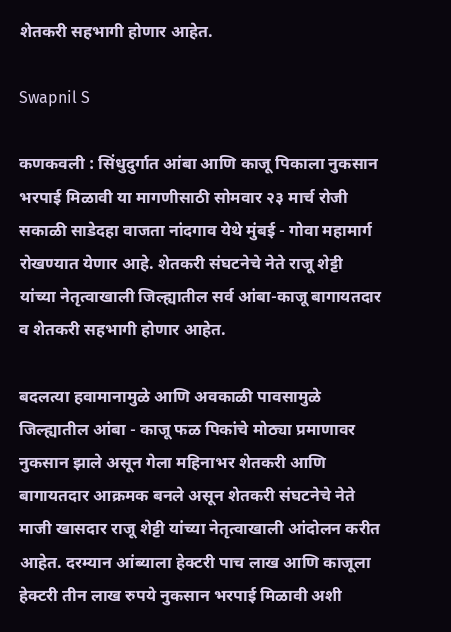शेतकरी सहभागी होणार आहेत.

Swapnil S

कणकवली : सिंधुदुर्गात आंबा आणि काजू पिकाला नुकसान भरपाई मिळावी या मागणीसाठी सोमवार २३ मार्च रोजी सकाळी साडेदहा वाजता नांदगाव येथे मुंबई - गोवा महामार्ग रोखण्यात येणार आहे. शेतकरी संघटनेचे नेते राजू शेट्टी यांच्या नेतृत्वाखाली जिल्ह्यातील सर्व आंबा-काजू बागायतदार व शेतकरी सहभागी होणार आहेत.

बदलत्या हवामानामुळे आणि अवकाळी पावसामुळे जिल्ह्यातील आंबा - काजू फळ पिकांचे मोठ्या प्रमाणावर नुकसान झाले असून गेला महिनाभर शेतकरी आणि बागायतदार आक्रमक बनले असून शेतकरी संघटनेचे नेते माजी खासदार राजू शेट्टी यांच्या नेतृत्वाखाली आंदोलन करीत आहेत. दरम्यान आंब्याला हेक्टरी पाच लाख आणि काजूला हेक्टरी तीन लाख रुपये नुकसान भरपाई मिळावी अशी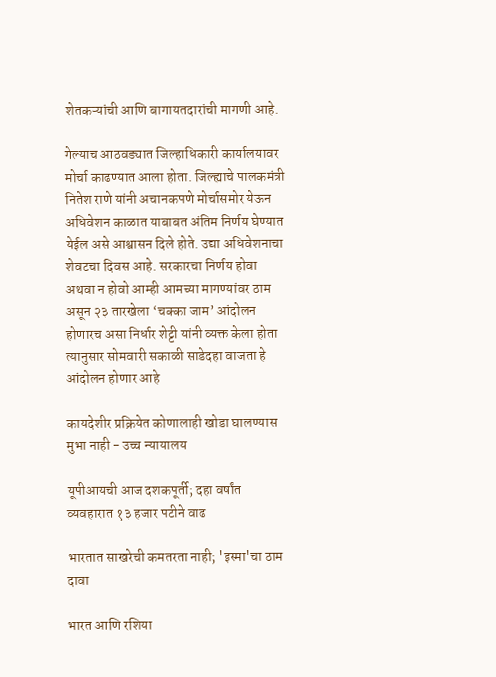शेतकऱ्यांची आणि बागायतदारांची मागणी आहे.

गेल्याच आठवड्यात जिल्हाधिकारी कार्यालयावर मोर्चा काढण्यात आला होता. जिल्ह्याचे पालकमंत्री नितेश राणे यांनी अचानकपणे मोर्चासमोर येऊन अधिवेशन काळात याबाबत अंतिम निर्णय घेण्यात येईल असे आश्वासन दिले होते. उद्या अधिवेशनाचा शेवटचा दिवस आहे. सरकारचा निर्णय होवा अथवा न होवो आम्ही आमच्या मागण्यांवर ठाम असून २३ तारखेला ‘चक्का जाम’ आंदोलन होणारच असा निर्धार शेट्टी यांनी व्यक्त केला होता त्यानुसार सोमवारी सकाळी साडेदहा वाजता हे आंदोलन होणार आहे

कायदेशीर प्रक्रियेत कोणालाही खोडा घालण्यास मुभा नाही - उच्च न्यायालय

यूपीआयची आज दशकपूर्ती; दहा वर्षांत व्यवहारात १३ हजार पटीने वाढ

भारतात साखरेची कमतरता नाही; 'इस्मा'चा ठाम दावा

भारत आणि रशिया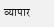व्यापार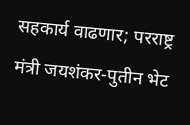सहकार्य वाढणार; परराष्ट्र मंत्री जयशंकर-पुतीन भेट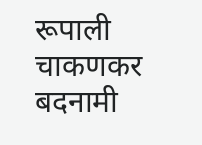रूपाली चाकणकर बदनामी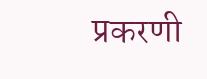प्रकरणी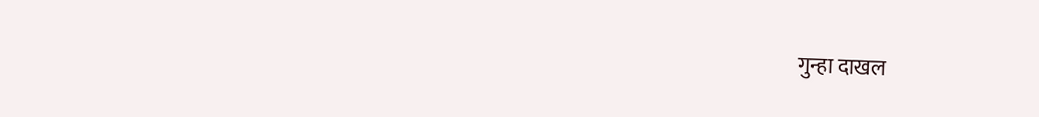गुन्हा दाखल